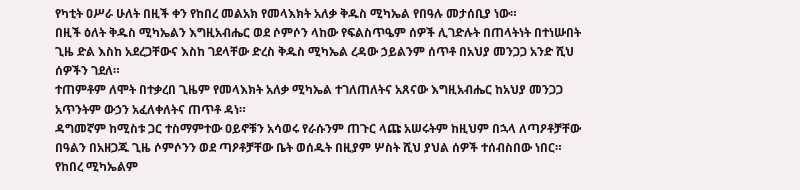የካቲት ዐሥራ ሁለት በዚች ቀን የከበረ መልአክ የመላእክት አለቃ ቅዱስ ሚካኤል የበዓሉ መታሰቢያ ነው።
በዚች ዕለት ቅዱስ ሚካኤልን እግዚአብሔር ወደ ሶምሶን ላከው የፍልስጥዔም ሰዎች ሊገድሉት በጠላትነት በተነሡበት ጊዜ ድል እስከ አደረጋቸውና እስከ ገደላቸው ድረስ ቅዱስ ሚካኤል ረዳው ኃይልንም ሰጥቶ በአህያ መንጋጋ አንድ ሺህ ሰዎችን ገደለ።
ተጠምቶም ለሞት በተቃረበ ጊዜም የመላእክት አለቃ ሚካኤል ተገለጠለትና አጸናው እግዚአብሔር ከአህያ መንጋጋ አጥንትም ውኃን አፈለቀለትና ጠጥቶ ዳነ።
ዳግመኛም ከሚስቱ ጋር ተስማምተው ዐይኖቹን አሳወሩ የራሱንም ጠጉር ላጩ አሠሩትም ከዚህም በኋላ ለጣዖቶቻቸው በዓልን በአዘጋጁ ጊዜ ሶምሶንን ወደ ጣዖቶቻቸው ቤት ወሰዱት በዚያም ሦስት ሺህ ያህል ሰዎች ተሰብስበው ነበር።
የከበረ ሚካኤልም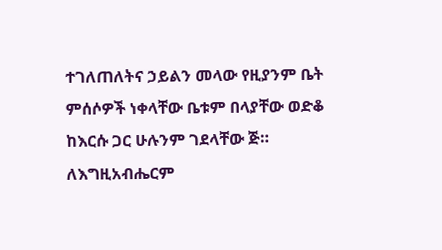ተገለጠለትና ኃይልን መላው የዚያንም ቤት ምሰሶዎች ነቀላቸው ቤቱም በላያቸው ወድቆ ከእርሱ ጋር ሁሉንም ገደላቸው ጅ።
ለእግዚአብሔርም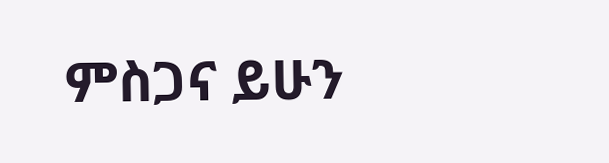ምስጋና ይሁን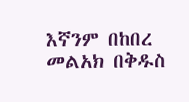እኛንም በከበረ መልአክ በቅዱስ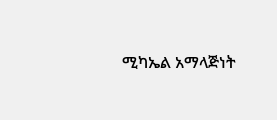ሚካኤል አማላጅነት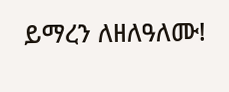ይማረን ለዘለዓለሙ!